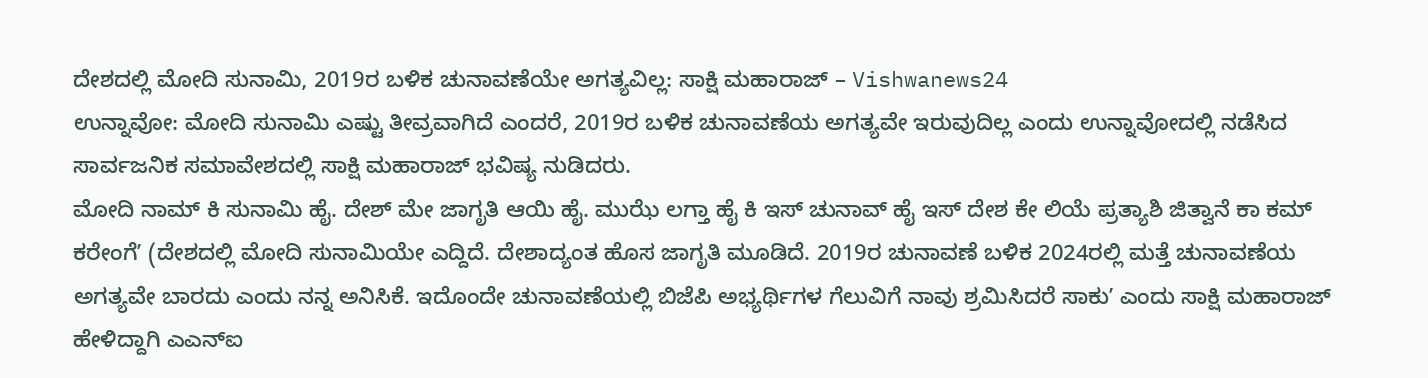ದೇಶದಲ್ಲಿ ಮೋದಿ ಸುನಾಮಿ, 2019ರ ಬಳಿಕ ಚುನಾವಣೆಯೇ ಅಗತ್ಯವಿಲ್ಲ: ಸಾಕ್ಷಿ ಮಹಾರಾಜ್ – Vishwanews24
ಉನ್ನಾವೋ: ಮೋದಿ ಸುನಾಮಿ ಎಷ್ಟು ತೀವ್ರವಾಗಿದೆ ಎಂದರೆ, 2019ರ ಬಳಿಕ ಚುನಾವಣೆಯ ಅಗತ್ಯವೇ ಇರುವುದಿಲ್ಲ ಎಂದು ಉನ್ನಾವೋದಲ್ಲಿ ನಡೆಸಿದ ಸಾರ್ವಜನಿಕ ಸಮಾವೇಶದಲ್ಲಿ ಸಾಕ್ಷಿ ಮಹಾರಾಜ್ ಭವಿಷ್ಯ ನುಡಿದರು.
ಮೋದಿ ನಾಮ್ ಕಿ ಸುನಾಮಿ ಹೈ. ದೇಶ್ ಮೇ ಜಾಗೃತಿ ಆಯಿ ಹೈ. ಮುಝೆ ಲಗ್ತಾ ಹೈ ಕಿ ಇಸ್ ಚುನಾವ್ ಹೈ ಇಸ್ ದೇಶ ಕೇ ಲಿಯೆ ಪ್ರತ್ಯಾಶಿ ಜಿತ್ವಾನೆ ಕಾ ಕಮ್ ಕರೇಂಗೆʼ (ದೇಶದಲ್ಲಿ ಮೋದಿ ಸುನಾಮಿಯೇ ಎದ್ದಿದೆ. ದೇಶಾದ್ಯಂತ ಹೊಸ ಜಾಗೃತಿ ಮೂಡಿದೆ. 2019ರ ಚುನಾವಣೆ ಬಳಿಕ 2024ರಲ್ಲಿ ಮತ್ತೆ ಚುನಾವಣೆಯ ಅಗತ್ಯವೇ ಬಾರದು ಎಂದು ನನ್ನ ಅನಿಸಿಕೆ. ಇದೊಂದೇ ಚುನಾವಣೆಯಲ್ಲಿ ಬಿಜೆಪಿ ಅಭ್ಯರ್ಥಿಗಳ ಗೆಲುವಿಗೆ ನಾವು ಶ್ರಮಿಸಿದರೆ ಸಾಕುʼ ಎಂದು ಸಾಕ್ಷಿ ಮಹಾರಾಜ್ ಹೇಳಿದ್ದಾಗಿ ಎಎನ್ಐ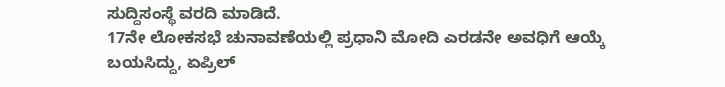ಸುದ್ದಿಸಂಸ್ಥೆ ವರದಿ ಮಾಡಿದೆ.
17ನೇ ಲೋಕಸಭೆ ಚುನಾವಣೆಯಲ್ಲಿ ಪ್ರಧಾನಿ ಮೋದಿ ಎರಡನೇ ಅವಧಿಗೆ ಆಯ್ಕೆ ಬಯಸಿದ್ದು, ಏಪ್ರಿಲ್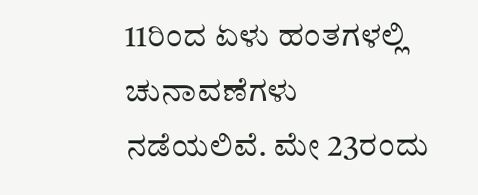11ರಿಂದ ಏಳು ಹಂತಗಳಲ್ಲಿ ಚುನಾವಣೆಗಳು ನಡೆಯಲಿವೆ. ಮೇ 23ರಂದು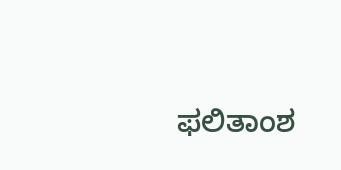ಫಲಿತಾಂಶ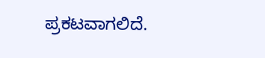ಪ್ರಕಟವಾಗಲಿದೆ.